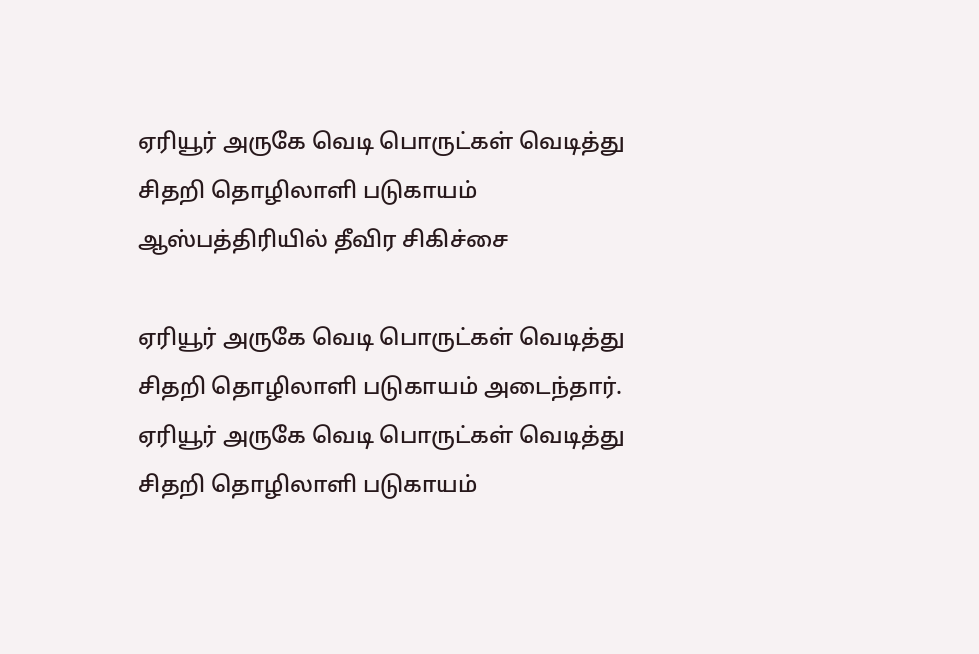ஏரியூர் அருகே வெடி பொருட்கள் வெடித்து சிதறி தொழிலாளி படுகாயம் ஆஸ்பத்திரியில் தீவிர சிகிச்சை

ஏரியூர் அருகே வெடி பொருட்கள் வெடித்து சிதறி தொழிலாளி படுகாயம் அடைந்தார்.
ஏரியூர் அருகே வெடி பொருட்கள் வெடித்து சிதறி தொழிலாளி படுகாயம்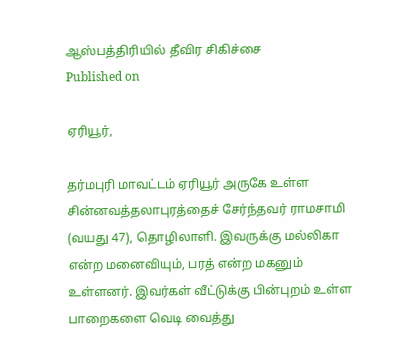ஆஸ்பத்திரியில் தீவிர சிகிச்சை
Published on

ஏரியூர்,

தர்மபுரி மாவட்டம் ஏரியூர் அருகே உள்ள சின்னவத்தலாபுரத்தைச் சேர்ந்தவர் ராமசாமி (வயது 47), தொழிலாளி. இவருக்கு மல்லிகா என்ற மனைவியும், பரத் என்ற மகனும் உள்ளனர். இவர்கள் வீட்டுக்கு பின்புறம் உள்ள பாறைகளை வெடி வைத்து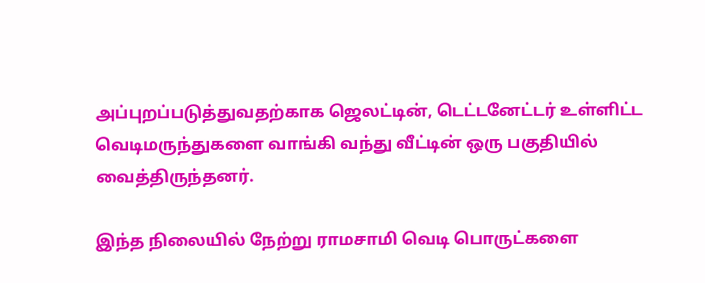அப்புறப்படுத்துவதற்காக ஜெலட்டின், டெட்டனேட்டர் உள்ளிட்ட வெடிமருந்துகளை வாங்கி வந்து வீட்டின் ஒரு பகுதியில் வைத்திருந்தனர்.

இந்த நிலையில் நேற்று ராமசாமி வெடி பொருட்களை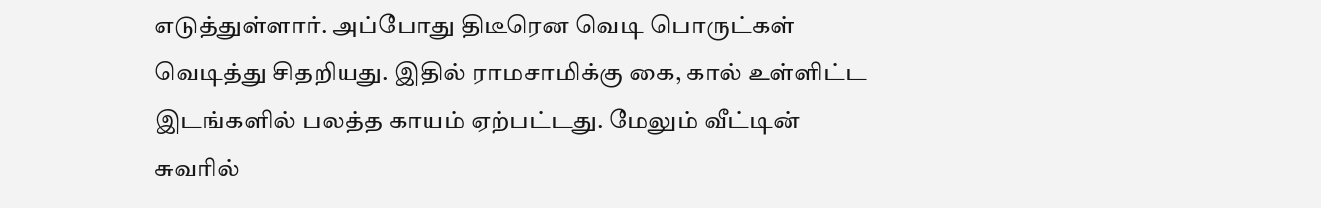எடுத்துள்ளார். அப்போது திடீரென வெடி பொருட்கள் வெடித்து சிதறியது. இதில் ராமசாமிக்கு கை, கால் உள்ளிட்ட இடங்களில் பலத்த காயம் ஏற்பட்டது. மேலும் வீட்டின் சுவரில்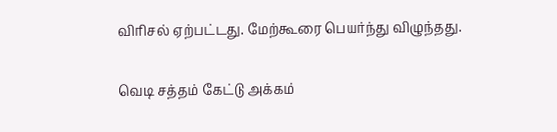விரிசல் ஏற்பட்டது. மேற்கூரை பெயர்ந்து விழுந்தது.

வெடி சத்தம் கேட்டு அக்கம்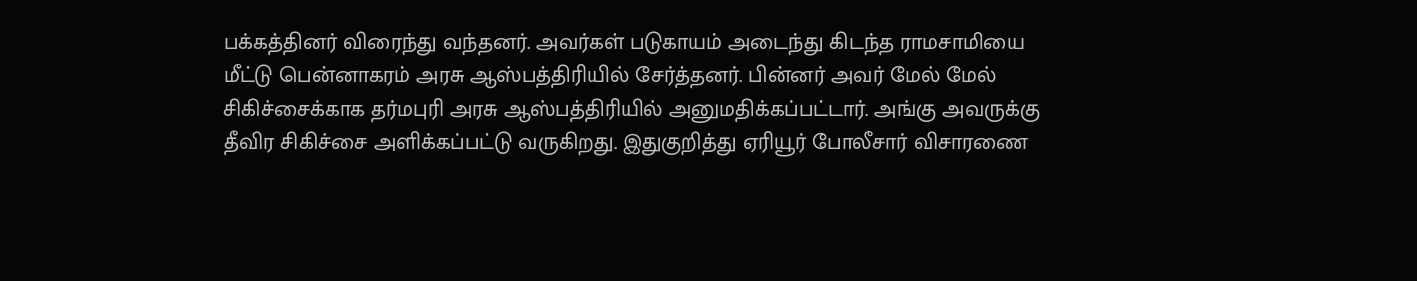பக்கத்தினர் விரைந்து வந்தனர். அவர்கள் படுகாயம் அடைந்து கிடந்த ராமசாமியை மீட்டு பென்னாகரம் அரசு ஆஸ்பத்திரியில் சேர்த்தனர். பின்னர் அவர் மேல் மேல் சிகிச்சைக்காக தர்மபுரி அரசு ஆஸ்பத்திரியில் அனுமதிக்கப்பட்டார். அங்கு அவருக்கு தீவிர சிகிச்சை அளிக்கப்பட்டு வருகிறது. இதுகுறித்து ஏரியூர் போலீசார் விசாரணை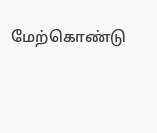மேற்கொண்டு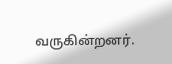வருகின்றனர்.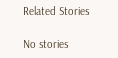Related Stories

No stories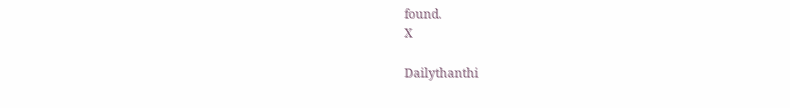found.
X

Dailythanthi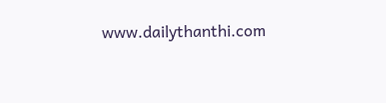www.dailythanthi.com